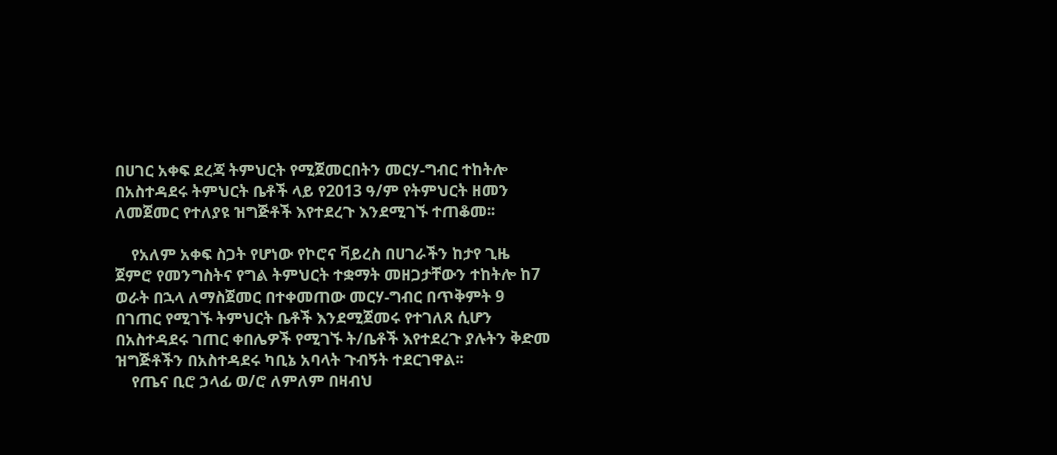በሀገር አቀፍ ደረጃ ትምህርት የሚጀመርበትን መርሃ-ግብር ተከትሎ በአስተዳደሩ ትምህርት ቤቶች ላይ የ2013 ዓ/ም የትምህርት ዘመን ለመጀመር የተለያዩ ዝግጅቶች እየተደረጉ እንደሚገኙ ተጠቆመ፡፡

    የአለም አቀፍ ስጋት የሆነው የኮሮና ቫይረስ በሀገራችን ከታየ ጊዜ ጀምሮ የመንግስትና የግል ትምህርት ተቋማት መዘጋታቸውን ተከትሎ ከ7 ወራት በኋላ ለማስጀመር በተቀመጠው መርሃ-ግብር በጥቅምት 9 በገጠር የሚገኙ ትምህርት ቤቶች እንደሚጀመሩ የተገለጸ ሲሆን በአስተዳደሩ ገጠር ቀበሌዎች የሚገኙ ት/ቤቶች እየተደረጉ ያሉትን ቅድመ ዝግጅቶችን በአስተዳደሩ ካቢኔ አባላት ጉብኝት ተደርገዋል፡፡
    የጤና ቢሮ ኃላፊ ወ/ሮ ለምለም በዛብህ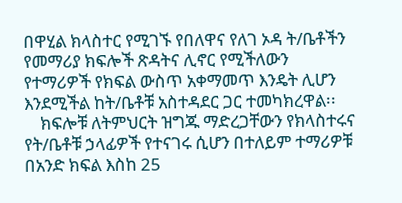በዋሂል ክላስተር የሚገኙ የበለዋና የለገ ኦዳ ት/ቤቶችን የመማሪያ ክፍሎች ጽዳትና ሊኖር የሚችለውን የተማሪዎች የክፍል ውስጥ አቀማመጥ እንዴት ሊሆን እንደሚችል ከት/ቤቶቹ አስተዳደር ጋር ተመካክረዋል፡፡
    ክፍሎቹ ለትምህርት ዝግጁ ማድረጋቸውን የክላስተሩና የት/ቤቶቹ ኃላፊዎች የተናገሩ ሲሆን በተለይም ተማሪዎቹ በአንድ ክፍል እስከ 25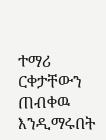ተማሪ ርቀታቸውን ጠብቀዉ እንዲማሩበት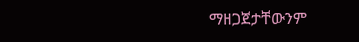ማዘጋጀታቸውንም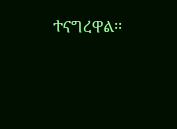ተናግረዋል፡፡